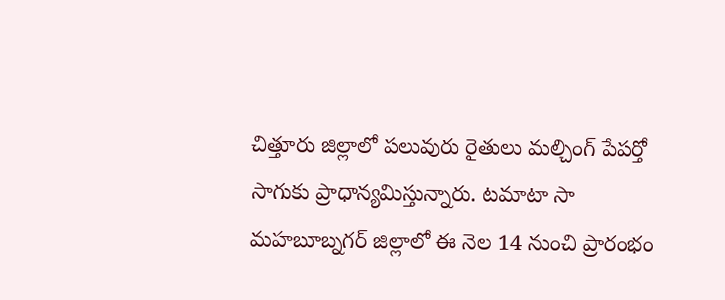చిత్తూరు జిల్లాలో పలువురు రైతులు మల్చింగ్ పేపర్తో సాగుకు ప్రాధాన్యమిస్తున్నారు. టమాటా సా
మహబూబ్నగర్ జిల్లాలో ఈ నెల 14 నుంచి ప్రారంభం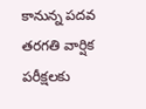కానున్న పదవ తరగతి వార్షిక పరీక్షలకు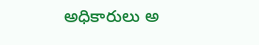అధికారులు అ